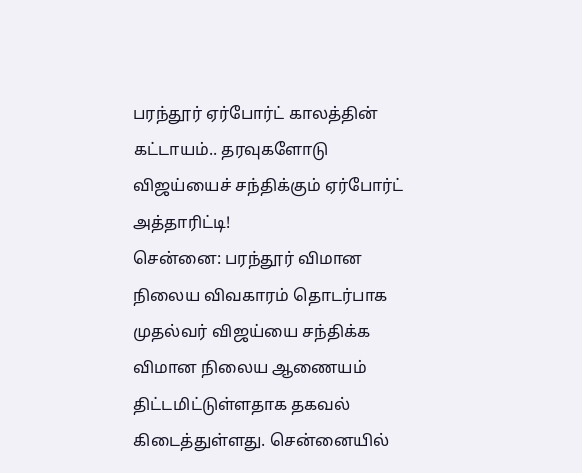பரந்தூர் ஏர்போர்ட் காலத்தின் கட்டாயம்.. தரவுகளோடு விஜய்யைச் சந்திக்கும் ஏர்போர்ட் அத்தாரிட்டி!
சென்னை: பரந்தூர் விமான நிலைய விவகாரம் தொடர்பாக முதல்வர் விஜய்யை சந்திக்க விமான நிலைய ஆணையம் திட்டமிட்டுள்ளதாக தகவல் கிடைத்துள்ளது. சென்னையில்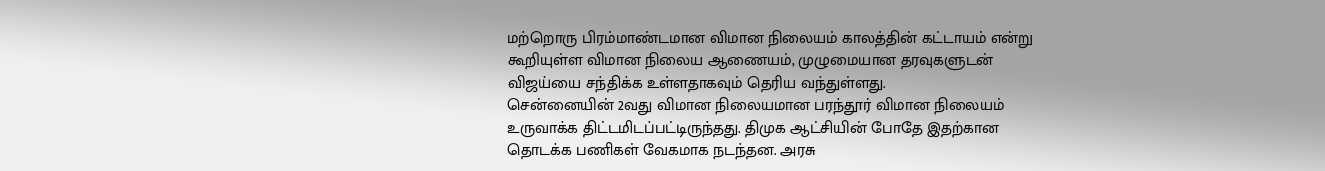மற்றொரு பிரம்மாண்டமான விமான நிலையம் காலத்தின் கட்டாயம் என்று கூறியுள்ள விமான நிலைய ஆணையம், முழுமையான தரவுகளுடன் விஜய்யை சந்திக்க உள்ளதாகவும் தெரிய வந்துள்ளது.
சென்னையின் 2வது விமான நிலையமான பரந்தூர் விமான நிலையம் உருவாக்க திட்டமிடப்பட்டிருந்தது. திமுக ஆட்சியின் போதே இதற்கான தொடக்க பணிகள் வேகமாக நடந்தன. அரசு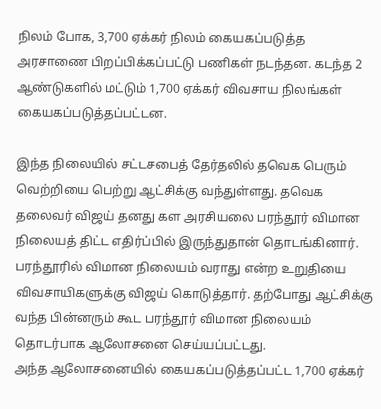நிலம் போக, 3,700 ஏக்கர் நிலம் கையகப்படுத்த அரசாணை பிறப்பிக்கப்பட்டு பணிகள் நடந்தன. கடந்த 2 ஆண்டுகளில் மட்டும் 1,700 ஏக்கர் விவசாய நிலங்கள் கையகப்படுத்தப்பட்டன.

இந்த நிலையில் சட்டசபைத் தேர்தலில் தவெக பெரும் வெற்றியை பெற்று ஆட்சிக்கு வந்துள்ளது. தவெக தலைவர் விஜய் தனது கள அரசியலை பரந்தூர் விமான நிலையத் திட்ட எதிர்ப்பில் இருந்துதான் தொடங்கினார். பரந்தூரில் விமான நிலையம் வராது என்ற உறுதியை விவசாயிகளுக்கு விஜய் கொடுத்தார். தற்போது ஆட்சிக்கு வந்த பின்னரும் கூட பரந்தூர் விமான நிலையம் தொடர்பாக ஆலோசனை செய்யப்பட்டது.
அந்த ஆலோசனையில் கையகப்படுத்தப்பட்ட 1,700 ஏக்கர்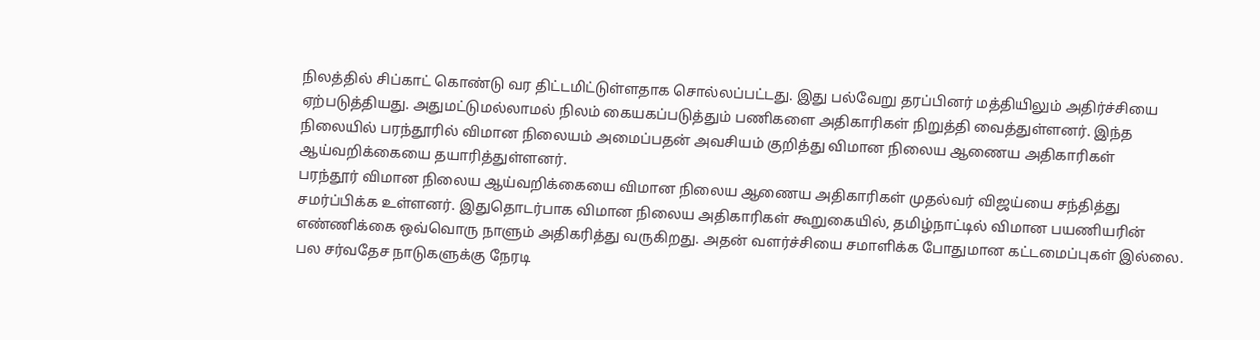நிலத்தில் சிப்காட் கொண்டு வர திட்டமிட்டுள்ளதாக சொல்லப்பட்டது. இது பல்வேறு தரப்பினர் மத்தியிலும் அதிர்ச்சியை ஏற்படுத்தியது. அதுமட்டுமல்லாமல் நிலம் கையகப்படுத்தும் பணிகளை அதிகாரிகள் நிறுத்தி வைத்துள்ளனர். இந்த நிலையில் பரந்தூரில் விமான நிலையம் அமைப்பதன் அவசியம் குறித்து விமான நிலைய ஆணைய அதிகாரிகள் ஆய்வறிக்கையை தயாரித்துள்ளனர்.
பரந்தூர் விமான நிலைய ஆய்வறிக்கையை விமான நிலைய ஆணைய அதிகாரிகள் முதல்வர் விஜய்யை சந்தித்து சமர்ப்பிக்க உள்ளனர். இதுதொடர்பாக விமான நிலைய அதிகாரிகள் கூறுகையில், தமிழ்நாட்டில் விமான பயணியரின் எண்ணிக்கை ஒவ்வொரு நாளும் அதிகரித்து வருகிறது. அதன் வளர்ச்சியை சமாளிக்க போதுமான கட்டமைப்புகள் இல்லை.
பல சர்வதேச நாடுகளுக்கு நேரடி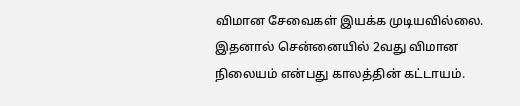விமான சேவைகள் இயக்க முடியவில்லை. இதனால் சென்னையில் 2வது விமான நிலையம் என்பது காலத்தின் கட்டாயம்.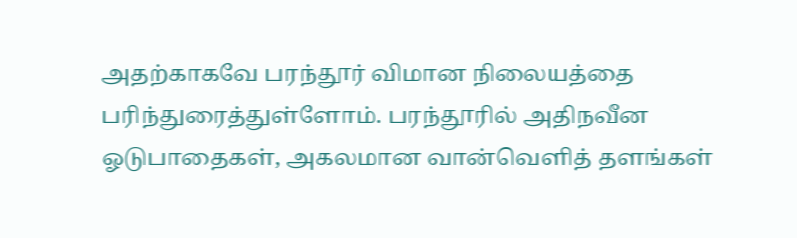அதற்காகவே பரந்தூர் விமான நிலையத்தை பரிந்துரைத்துள்ளோம். பரந்தூரில் அதிநவீன ஓடுபாதைகள், அகலமான வான்வெளித் தளங்கள்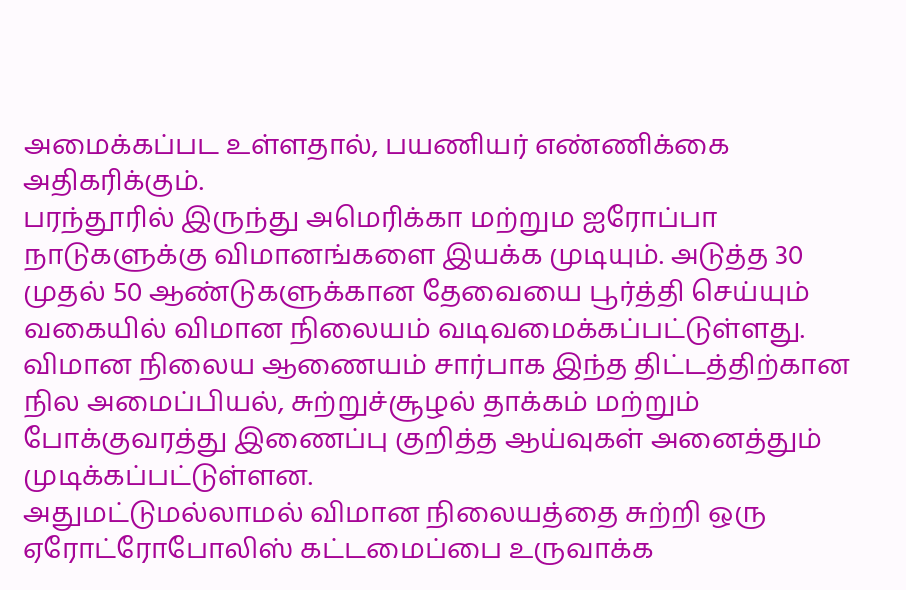அமைக்கப்பட உள்ளதால், பயணியர் எண்ணிக்கை அதிகரிக்கும்.
பரந்தூரில் இருந்து அமெரிக்கா மற்றும ஐரோப்பா நாடுகளுக்கு விமானங்களை இயக்க முடியும். அடுத்த 30 முதல் 50 ஆண்டுகளுக்கான தேவையை பூர்த்தி செய்யும் வகையில் விமான நிலையம் வடிவமைக்கப்பட்டுள்ளது. விமான நிலைய ஆணையம் சார்பாக இந்த திட்டத்திற்கான நில அமைப்பியல், சுற்றுச்சூழல் தாக்கம் மற்றும் போக்குவரத்து இணைப்பு குறித்த ஆய்வுகள் அனைத்தும் முடிக்கப்பட்டுள்ளன.
அதுமட்டுமல்லாமல் விமான நிலையத்தை சுற்றி ஒரு ஏரோட்ரோபோலிஸ் கட்டமைப்பை உருவாக்க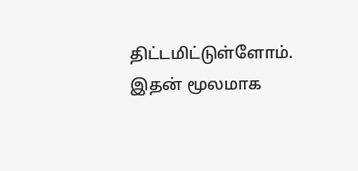திட்டமிட்டுள்ளோம். இதன் மூலமாக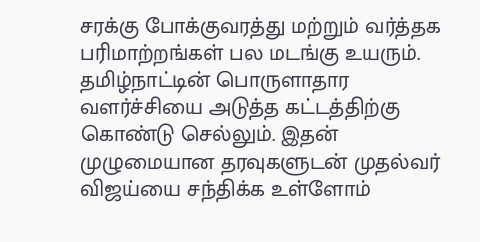சரக்கு போக்குவரத்து மற்றும் வர்த்தக பரிமாற்றங்கள் பல மடங்கு உயரும். தமிழ்நாட்டின் பொருளாதார வளர்ச்சியை அடுத்த கட்டத்திற்கு கொண்டு செல்லும். இதன் முழுமையான தரவுகளுடன் முதல்வர் விஜய்யை சந்திக்க உள்ளோம்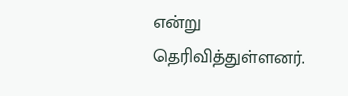என்று தெரிவித்துள்ளனர்.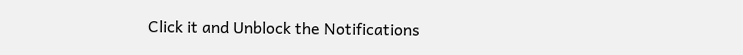Click it and Unblock the Notifications